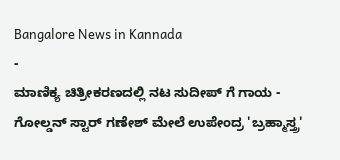Bangalore News in Kannada
-
ಮಾಣಿಕ್ಯ ಚಿತ್ರೀಕರಣದಲ್ಲಿ ನಟ ಸುದೀಪ್ ಗೆ ಗಾಯ -
ಗೋಲ್ಡನ್ ಸ್ಟಾರ್ ಗಣೇಶ್ ಮೇಲೆ ಉಪೇಂದ್ರ 'ಬ್ರಹ್ಮಾಸ್ತ್ರ'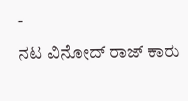-
ನಟ ವಿನೋದ್ ರಾಜ್ ಕಾರು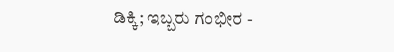ಡಿಕ್ಕಿ; ಇಬ್ಬರು ಗಂಭೀರ -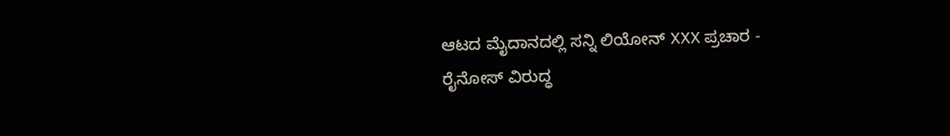ಆಟದ ಮೈದಾನದಲ್ಲಿ ಸನ್ನಿ ಲಿಯೋನ್ XXX ಪ್ರಚಾರ -
ರೈನೋಸ್ ವಿರುದ್ಧ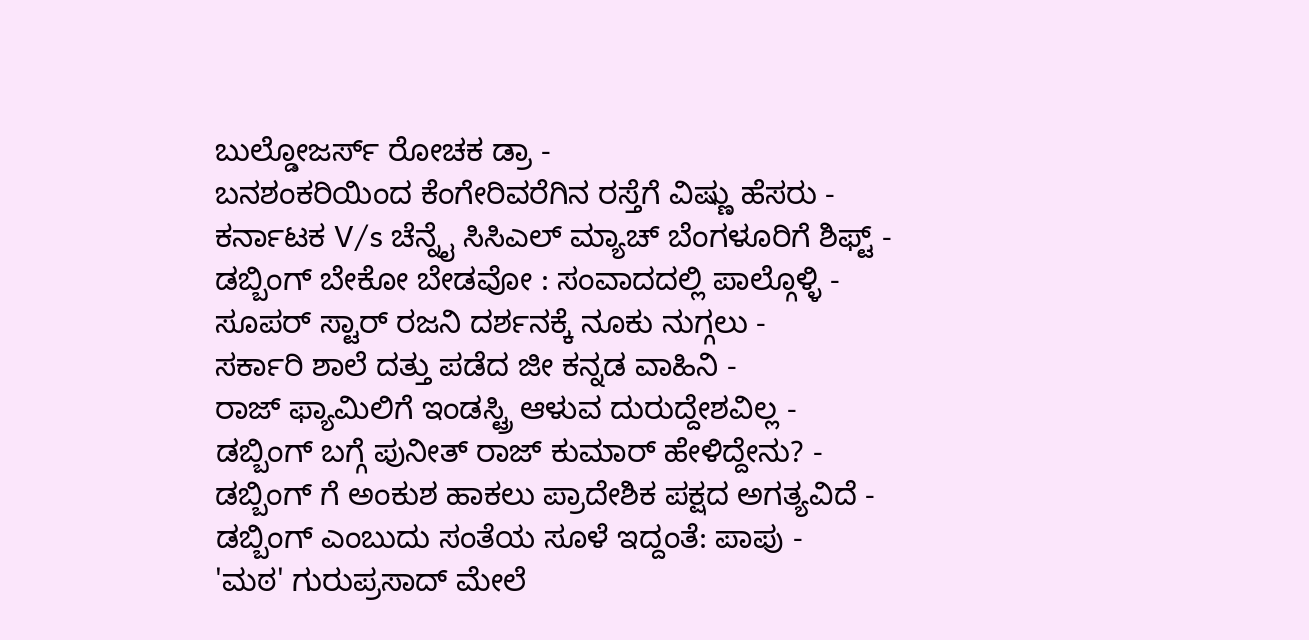ಬುಲ್ಡೋಜರ್ಸ್ ರೋಚಕ ಡ್ರಾ -
ಬನಶಂಕರಿಯಿಂದ ಕೆಂಗೇರಿವರೆಗಿನ ರಸ್ತೆಗೆ ವಿಷ್ಣು ಹೆಸರು -
ಕರ್ನಾಟಕ V/s ಚೆನ್ನೈ ಸಿಸಿಎಲ್ ಮ್ಯಾಚ್ ಬೆಂಗಳೂರಿಗೆ ಶಿಫ್ಟ್ -
ಡಬ್ಬಿಂಗ್ ಬೇಕೋ ಬೇಡವೋ : ಸಂವಾದದಲ್ಲಿ ಪಾಲ್ಗೊಳ್ಳಿ -
ಸೂಪರ್ ಸ್ಟಾರ್ ರಜನಿ ದರ್ಶನಕ್ಕೆ ನೂಕು ನುಗ್ಗಲು -
ಸರ್ಕಾರಿ ಶಾಲೆ ದತ್ತು ಪಡೆದ ಜೀ ಕನ್ನಡ ವಾಹಿನಿ -
ರಾಜ್ ಫ್ಯಾಮಿಲಿಗೆ ಇಂಡಸ್ಟ್ರಿ ಆಳುವ ದುರುದ್ದೇಶವಿಲ್ಲ -
ಡಬ್ಬಿಂಗ್ ಬಗ್ಗೆ ಪುನೀತ್ ರಾಜ್ ಕುಮಾರ್ ಹೇಳಿದ್ದೇನು? -
ಡಬ್ಬಿಂಗ್ ಗೆ ಅಂಕುಶ ಹಾಕಲು ಪ್ರಾದೇಶಿಕ ಪಕ್ಷದ ಅಗತ್ಯವಿದೆ -
ಡಬ್ಬಿಂಗ್ ಎಂಬುದು ಸಂತೆಯ ಸೂಳೆ ಇದ್ದಂತೆ: ಪಾಪು -
'ಮಠ' ಗುರುಪ್ರಸಾದ್ ಮೇಲೆ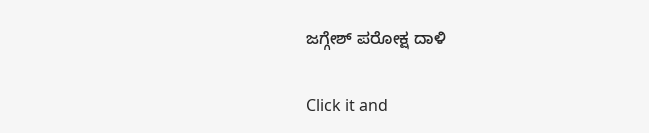ಜಗ್ಗೇಶ್ ಪರೋಕ್ಷ ದಾಳಿ


Click it and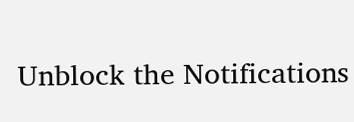Unblock the Notifications